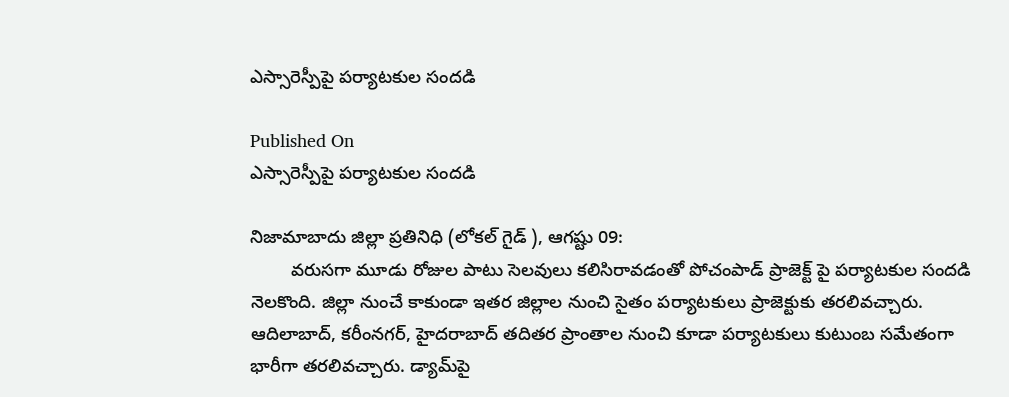ఎస్సారెస్పీపై పర్యాటకుల సందడి

Published On
ఎస్సారెస్పీపై పర్యాటకుల సందడి

నిజామాబాదు జిల్లా ప్రతినిధి (లోకల్ గైడ్ ), ఆగష్టు 09:
        వరుసగా మూడు రోజుల పాటు సెలవులు కలిసిరావడంతో పోచంపాడ్‌ ప్రాజెక్ట్ పై పర్యాటకుల సందడి నెలకొంది. జిల్లా నుంచే కాకుండా ఇతర జిల్లాల నుంచి సైతం పర్యాటకులు ప్రాజెక్టుకు తరలివచ్చారు.
ఆదిలాబాద్, కరీంనగర్, హైదరాబాద్ తదితర ప్రాంతాల నుంచి కూడా పర్యాటకులు కుటుంబ సమేతంగా భారీగా తరలివచ్చారు. డ్యామ్‌పై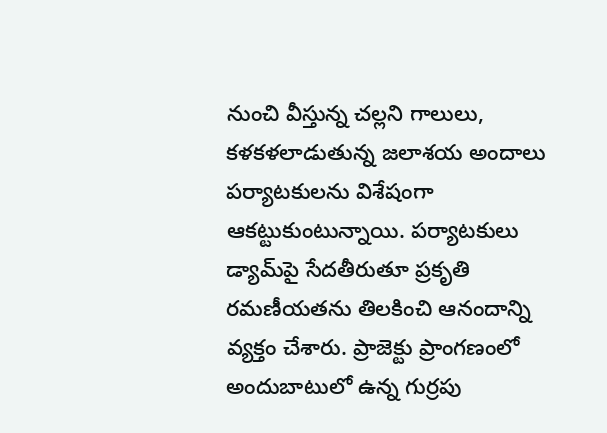నుంచి వీస్తున్న చల్లని గాలులు, కళకళలాడుతున్న జలాశయ అందాలు పర్యాటకులను విశేషంగా ఆకట్టుకుంటున్నాయి. పర్యాటకులు డ్యామ్‌పై సేదతీరుతూ ప్రకృతి రమణీయతను తిలకించి ఆనందాన్ని వ్యక్తం చేశారు. ప్రాజెక్టు ప్రాంగణంలో అందుబాటులో ఉన్న గుర్రపు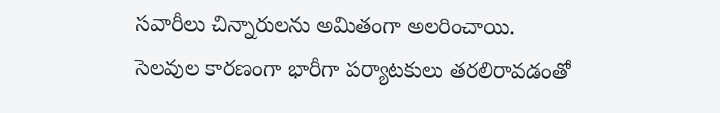సవారీలు చిన్నారులను అమితంగా అలరించాయి.
సెలవుల కారణంగా భారీగా పర్యాటకులు తరలిరావడంతో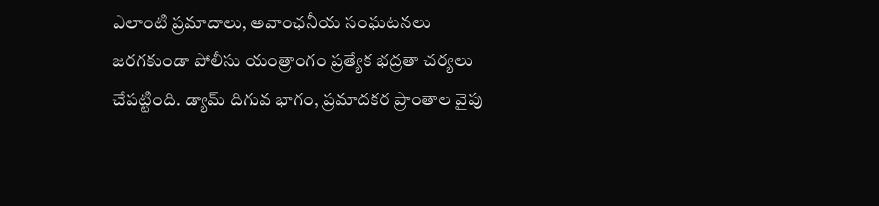ఎలాంటి ప్రమాదాలు, అవాంఛనీయ సంఘటనలు జరగకుండా పోలీసు యంత్రాంగం ప్రత్యేక భద్రతా చర్యలు చేపట్టింది. డ్యామ్ దిగువ భాగం, ప్రమాదకర ప్రాంతాల వైపు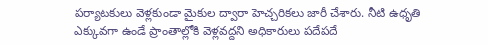పర్యాటకులు వెళ్లకుండా మైకుల ద్వారా హెచ్చరికలు జారీ చేశారు. నీటి ఉధృతి ఎక్కువగా ఉండే ప్రాంతాల్లోకి వెళ్లవద్దని అధికారులు పదేపదే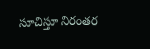సూచిస్తూ నిరంతర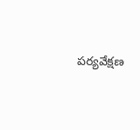పర్యవేక్షణ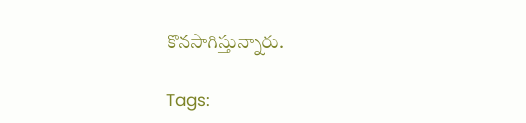కొనసాగిస్తున్నారు.

Tags: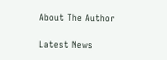About The Author

Latest News